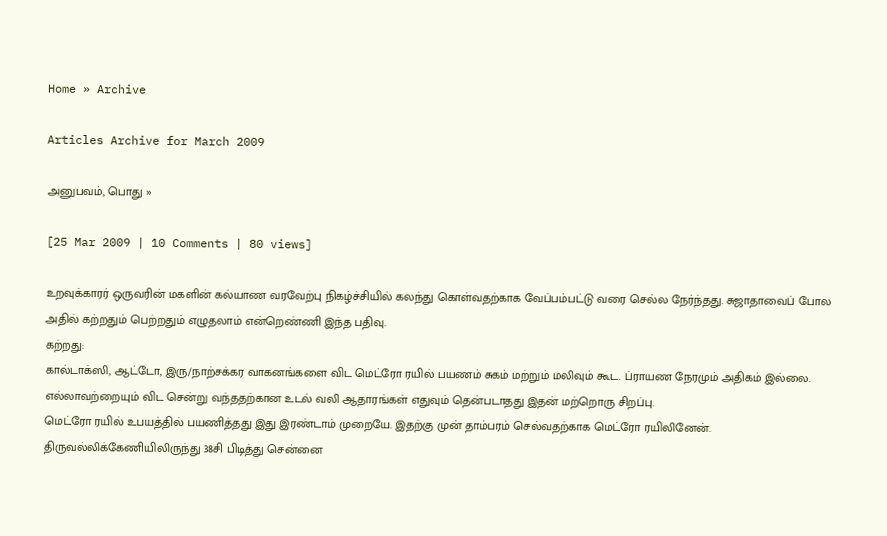Home » Archive

Articles Archive for March 2009

அனுபவம், பொது »

[25 Mar 2009 | 10 Comments | 80 views]

உறவுக்காரர் ஒருவரின் மகளின் கல்யாண வரவேற்பு நிகழ்ச்சியில் கலந்து கொள்வதற்காக வேப்பம்பட்டு வரை செல்ல நேர்ந்தது. சுஜாதாவைப் போல அதில் கற்றதும் பெற்றதும் எழுதலாம் என்றெண்ணி இந்த பதிவு.
கற்றது:
கால்டாக்ஸி, ஆட்டோ, இரு/நாற்சக்கர வாகனங்களை விட மெட்ரோ ரயில் பயணம் சுகம் மற்றும் மலிவும் கூட. ப்ராயண நேரமும் அதிகம் இல்லை. எல்லாவற்றையும் விட சென்று வந்ததற்கான உடல் வலி ஆதாரங்கள் எதுவும் தென்படாதது இதன் மற்றொரு சிறப்பு.
மெட்ரோ ரயில் உபயத்தில் பயணித்தது இது இரண்டாம் முறையே. இதற்கு முன் தாம்பரம் செல்வதற்காக மெட்ரோ ரயிலினேன்.
திருவல்லிக்கேணியிலிருந்து 38சி பிடித்து சென்னை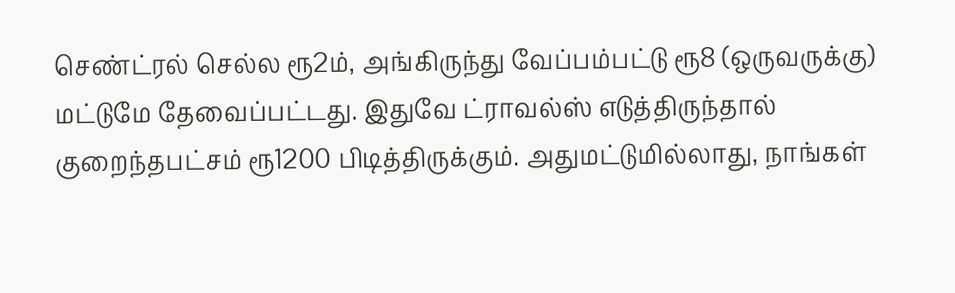செண்ட்ரல் செல்ல ரூ2ம், அங்கிருந்து வேப்பம்பட்டு ரூ8 (ஒருவருக்கு) மட்டுமே தேவைப்பட்டது. இதுவே ட்ராவல்ஸ் எடுத்திருந்தால் குறைந்தபட்சம் ரூ1200 பிடித்திருக்கும். அதுமட்டுமில்லாது, நாங்கள்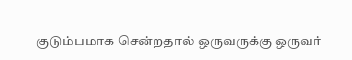குடும்பமாக சென்றதால் ஒருவருக்கு ஒருவர்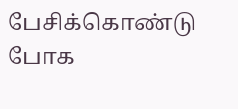பேசிக்கொண்டு போக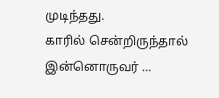முடிந்தது.
காரில் சென்றிருந்தால் இன்னொருவர் …